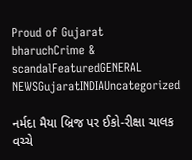Proud of Gujarat
bharuchCrime & scandalFeaturedGENERAL NEWSGujaratINDIAUncategorized

નર્મદા મૈયા બ્રિજ પર ઈકો-રીક્ષા ચાલક વચ્ચે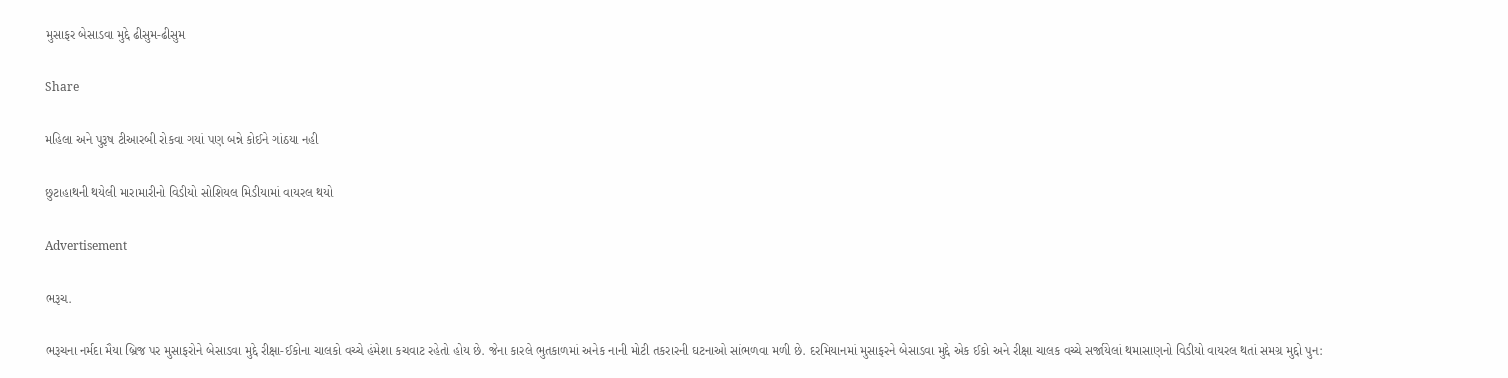મુસાફર બેસાડવા મુદ્દે ઢીસુમ-ઢીસુમ

Share

મહિલા અને પુરૂષ ટીઆરબી રોકવા ગયાં પણ બન્ને કોઈને ગાંઠયા નહી

છુટાહાથની થયેલી મારામારીનો વિડીયો સોશિયલ મિડીયામાં વાયરલ થયો

Advertisement

ભરૂચ.

ભરૂચના નર્મદા મૈયા બ્રિજ પર મુસાફરોને બેસાડવા મુદ્દે રીક્ષા-ઈકોના ચાલકો વચ્ચે હંમેશા કચવાટ રહેતો હોય છે. જેના કારલે ભુતકાળમાં અનેક નાની મોટી તકરારની ઘટનાઓ સાંભળવા મળી છે. દરમિયાનમાં મુસાફરને બેસાડવા મુદ્દે એક ઈકો અને રીક્ષા ચાલક વચ્ચે સર્જાયેલાં થમાસાણનો વિડીયો વાયરલ થતાં સમગ્ર મુદ્દો પુન: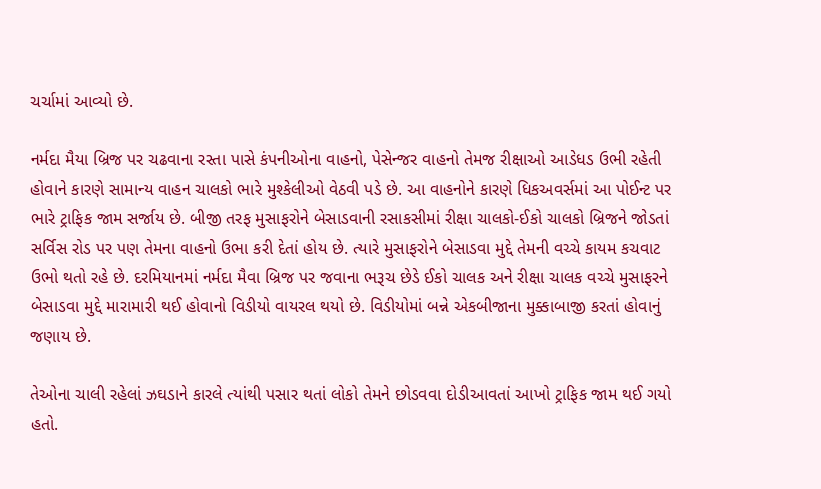ચર્ચામાં આવ્યો છે.

નર્મદા મૈયા બ્રિજ પર ચઢવાના રસ્તા પાસે કંપનીઓના વાહનો, પેસેન્જર વાહનો તેમજ રીક્ષાઓ આડેધડ ઉભી રહેતી હોવાને કારણે સામાન્ય વાહન ચાલકો ભારે મુશ્કેલીઓ વેઠવી પડે છે. આ વાહનોને કારણે ધિકઅવર્સમાં આ પોઈન્ટ પર ભારે ટ્રાફિક જામ સર્જાય છે. બીજી તરફ મુસાફરોને બેસાડવાની રસાકસીમાં રીક્ષા ચાલકો-ઈકો ચાલકો બ્રિજને જોડતાં સર્વિસ રોડ પર પણ તેમના વાહનો ઉભા કરી દેતાં હોય છે. ત્યારે મુસાફરોને બેસાડવા મુદ્દે તેમની વચ્ચે કાયમ કચવાટ ઉભો થતો રહે છે. દરમિયાનમાં નર્મદા મૈવા બ્રિજ પર જવાના ભરૂચ છેડે ઈકો ચાલક અને રીક્ષા ચાલક વચ્ચે મુસાફરને બેસાડવા મુદ્દે મારામારી થઈ હોવાનો વિડીયો વાયરલ થયો છે. વિડીયોમાં બન્ને એકબીજાના મુક્કાબાજી કરતાં હોવાનું જણાય છે.

તેઓના ચાલી રહેલાં ઝઘડાને કારલે ત્યાંથી પસાર થતાં લોકો તેમને છોડવવા દોડીઆવતાં આખો ટ્રાફિક જામ થઈ ગયો હતો.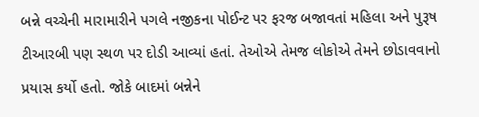બન્ને વચ્ચેની મારામારીને પગલે નજીકના પોઈન્ટ પર ફરજ બજાવતાં મહિલા અને પુરૂષ ટીઆરબી પણ સ્થળ પર દોડી આવ્યાં હતાં. તેઓએ તેમજ લોકોએ તેમને છોડાવવાનો પ્રયાસ કર્યો હતો. જોકે બાદમાં બન્નેને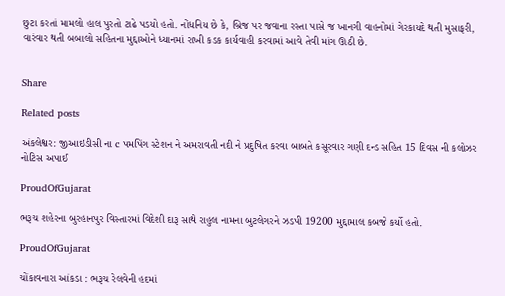છુટા કરતાં મામલો હાલ પુરતો ટાઢે પડયો હતો. નોંધનિય છે કે, બ્રિજ પર જવાના રસ્તા પાસે જ ખાનગી વાહનોમાં ગેરકાયદે થતી મુસાફરી, વારંવાર થતી બબાલો સહિતના મુદ્દાઓને ધ્યાનમાં રાખી કડક કાર્યવાહી કરવામાં આવે તેવી માંગ ઊઠી છે.


Share

Related posts

અંકલેશ્વર: જીઆઇડીસી ના c પમપિંગ સ્ટેશન ને અમરાવતી નદી ને પ્રદુષિત કરવા બાબતે કસૂરવાર ગણી દન્ડ સહિત 15 દિવસ ની કલોઝર નોટિસ અપાઈ

ProudOfGujarat

ભરૂચ શહેરના બુરહાનપુર વિસ્તારમાં વિદેશી દારૂ સાથે રાહુલ નામના બુટલેગરને ઝડપી 19200 મુદ્દામાલ કબજે કર્યો હતો.

ProudOfGujarat

ચોંકાવનારા આંકડા : ભરૂચ રેલવેની હદમાં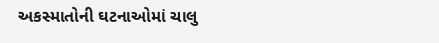અકસ્માતોની ઘટનાઓમાં ચાલુ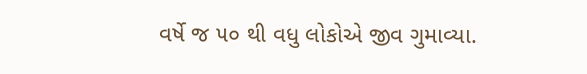વર્ષે જ ૫૦ થી વધુ લોકોએ જીવ ગુમાવ્યા.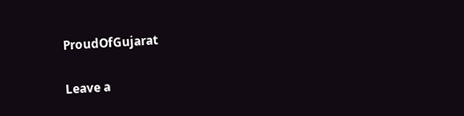ProudOfGujarat

Leave a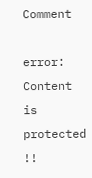Comment

error: Content is protected !!